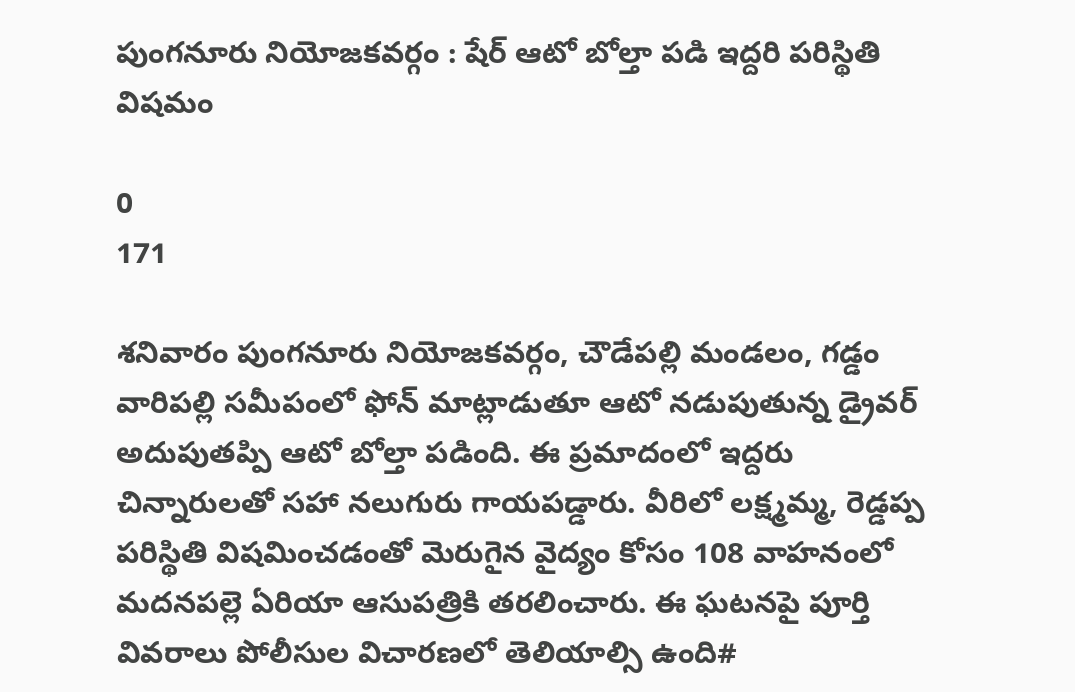పుంగనూరు నియోజకవర్గం : షేర్ ఆటో బోల్తా పడి ఇద్దరి పరిస్థితి విషమం

0
171

శనివారం పుంగనూరు నియోజకవర్గం, చౌడేపల్లి మండలం, గడ్డం వారిపల్లి సమీపంలో ఫోన్ మాట్లాడుతూ ఆటో నడుపుతున్న డ్రైవర్ అదుపుతప్పి ఆటో బోల్తా పడింది. ఈ ప్రమాదంలో ఇద్దరు చిన్నారులతో సహా నలుగురు గాయపడ్డారు. వీరిలో లక్ష్మమ్మ, రెడ్డప్ప పరిస్థితి విషమించడంతో మెరుగైన వైద్యం కోసం 108 వాహనంలో మదనపల్లె ఏరియా ఆసుపత్రికి తరలించారు. ఈ ఘటనపై పూర్తి వివరాలు పోలీసుల విచారణలో తెలియాల్సి ఉంది#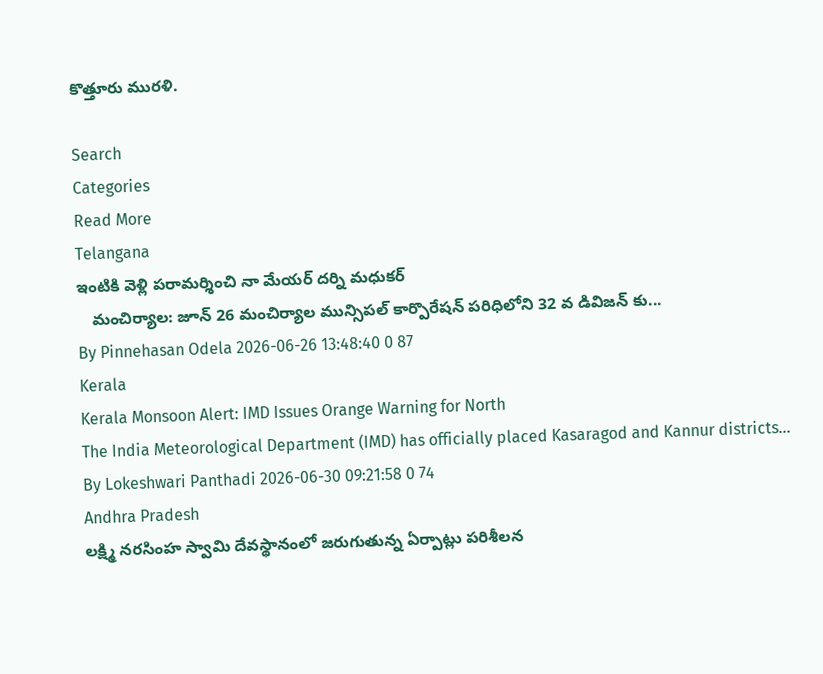కొత్తూరు మురళి.

Search
Categories
Read More
Telangana
ఇంటికి వెళ్లి పరామర్శించి నా మేయర్ దర్ని మధుకర్
   మంచిర్యాల: జూన్ 26 మంచిర్యాల మున్సిపల్ కార్పొరేషన్ పరిధిలోని 32 వ డివిజన్ కు...
By Pinnehasan Odela 2026-06-26 13:48:40 0 87
Kerala
Kerala Monsoon Alert: IMD Issues Orange Warning for North
The India Meteorological Department (IMD) has officially placed Kasaragod and Kannur districts...
By Lokeshwari Panthadi 2026-06-30 09:21:58 0 74
Andhra Pradesh
లక్ష్మి నరసింహ స్వామి దేవస్థానంలో జరుగుతున్న ఏర్పాట్లు పరిశీలన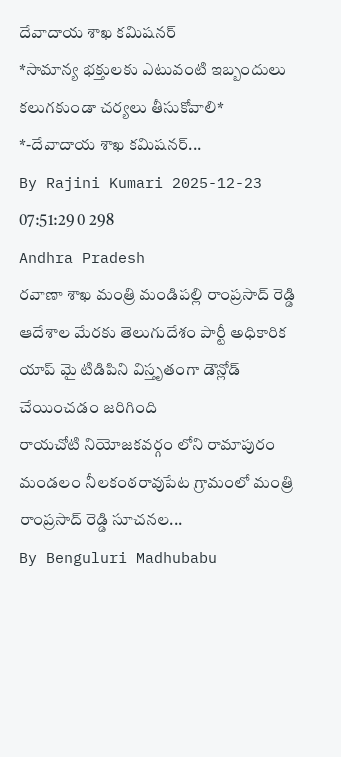దేవాదాయ శాఖ కమిషనర్
*సామాన్య భక్తులకు ఎటువంటి ఇబ్బందులు కలుగకుండా చర్యలు తీసుకోవాలి*   *-దేవాదాయ శాఖ కమిషనర్...
By Rajini Kumari 2025-12-23 07:51:29 0 298
Andhra Pradesh
రవాణా శాఖ మంత్రి మండిపల్లి రాంప్రసాద్ రెడ్డి ఆదేశాల మేరకు తెలుగుదేశం పార్టీ అధికారిక యాప్ మై టిడిపిని విస్తృతంగా డౌన్లోడ్ చేయించడం జరిగింది
రాయచోటి నియోజకవర్గం లోని రామాపురం మండలం నీలకంఠరావుపేట గ్రామంలో మంత్రి రాంప్రసాద్ రెడ్డి సూచనల...
By Benguluri Madhubabu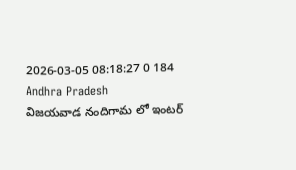2026-03-05 08:18:27 0 184
Andhra Pradesh
విజయవాడ నందిగామ లో ఇంటర్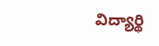విద్యార్థి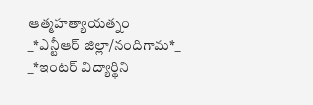ఆత్మహత్యాయత్నం
_*ఎన్టీఆర్ జిల్లా/నందిగామ*_   _*ఇంటర్ విద్యార్థిని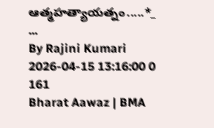ఆత్మహత్యాయత్నం.....*_  ...
By Rajini Kumari 2026-04-15 13:16:00 0 161
Bharat Aawaz | BMA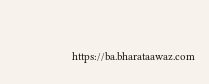https://ba.bharataawaz.com